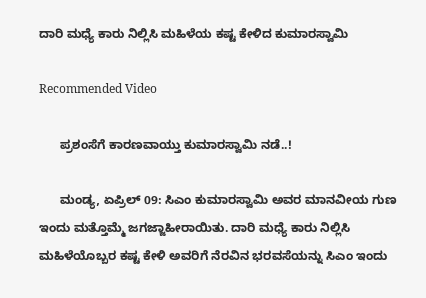ದಾರಿ ಮಧ್ಯೆ ಕಾರು ನಿಲ್ಲಿಸಿ ಮಹಿಳೆಯ ಕಷ್ಟ ಕೇಳಿದ ಕುಮಾರಸ್ವಾಮಿ

Recommended Video

      ಪ್ರಶಂಸೆಗೆ ಕಾರಣವಾಯ್ತು ಕುಮಾರಸ್ವಾಮಿ ನಡೆ..!

      ಮಂಡ್ಯ, ಏಪ್ರಿಲ್ 09: ಸಿಎಂ ಕುಮಾರಸ್ವಾಮಿ ಅವರ ಮಾನವೀಯ ಗುಣ ಇಂದು ಮತ್ತೊಮ್ಮೆ ಜಗಜ್ಜಾಹೀರಾಯಿತು. ದಾರಿ ಮಧ್ಯೆ ಕಾರು ನಿಲ್ಲಿಸಿ ಮಹಿಳೆಯೊಬ್ಬರ ಕಷ್ಟ ಕೇಳಿ ಅವರಿಗೆ ನೆರವಿನ ಭರವಸೆಯನ್ನು ಸಿಎಂ ಇಂದು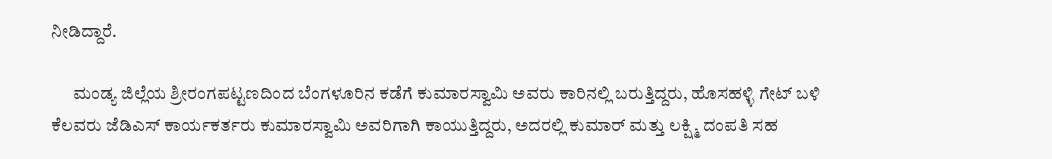ನೀಡಿದ್ದಾರೆ.

      ಮಂಡ್ಯ ಜಿಲ್ಲೆಯ ಶ್ರೀರಂಗಪಟ್ಟಣದಿಂದ ಬೆಂಗಳೂರಿನ ಕಡೆಗೆ ಕುಮಾರಸ್ವಾಮಿ ಅವರು ಕಾರಿನಲ್ಲಿ ಬರುತ್ತಿದ್ದರು, ಹೊಸಹಳ್ಳಿ ಗೇಟ್ ಬಳಿ ಕೆಲವರು ಜೆಡಿಎಸ್ ಕಾರ್ಯಕರ್ತರು ಕುಮಾರಸ್ವಾಮಿ ಅವರಿಗಾಗಿ ಕಾಯುತ್ತಿದ್ದರು, ಅದರಲ್ಲಿ ಕುಮಾರ್ ಮತ್ತು ಲಕ್ಷ್ಮಿ ದಂಪತಿ ಸಹ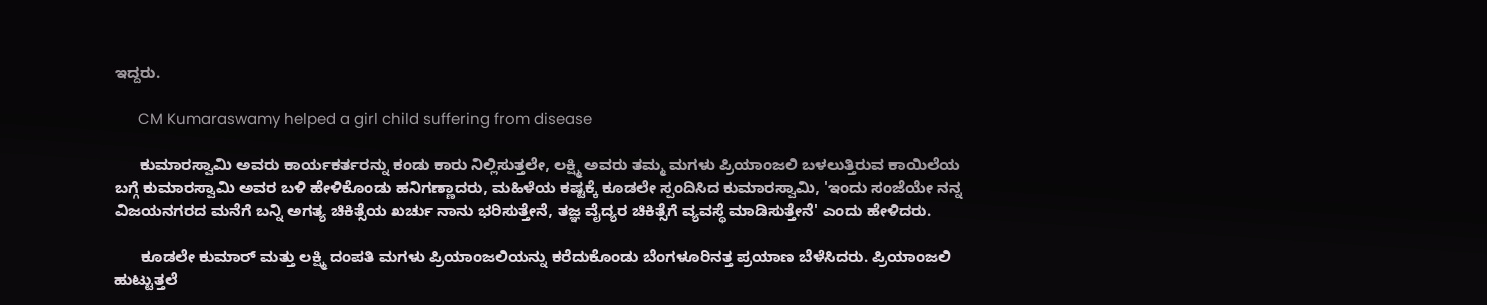ಇದ್ದರು.

      CM Kumaraswamy helped a girl child suffering from disease

      ಕುಮಾರಸ್ವಾಮಿ ಅವರು ಕಾರ್ಯಕರ್ತರನ್ನು ಕಂಡು ಕಾರು ನಿಲ್ಲಿಸುತ್ತಲೇ, ಲಕ್ಷ್ಮಿ ಅವರು ತಮ್ಮ ಮಗಳು ಪ್ರಿಯಾಂಜಲಿ ಬಳಲುತ್ತಿರುವ ಕಾಯಿಲೆಯ ಬಗ್ಗೆ ಕುಮಾರಸ್ವಾಮಿ ಅವರ ಬಳಿ ಹೇಳಿಕೊಂಡು ಹನಿಗಣ್ಣಾದರು, ಮಹಿಳೆಯ ಕಷ್ಟಕ್ಕೆ ಕೂಡಲೇ ಸ್ಪಂದಿಸಿದ ಕುಮಾರಸ್ವಾಮಿ, 'ಇಂದು ಸಂಜೆಯೇ ನನ್ನ ವಿಜಯನಗರದ ಮನೆಗೆ ಬನ್ನಿ ಅಗತ್ಯ ಚಿಕಿತ್ಸೆಯ ಖರ್ಚು ನಾನು ಭರಿಸುತ್ತೇನೆ, ತಜ್ಞ ವೈದ್ಯರ ಚಿಕಿತ್ಸೆಗೆ ವ್ಯವಸ್ಥೆ ಮಾಡಿಸುತ್ತೇನೆ' ಎಂದು ಹೇಳಿದರು.

      ಕೂಡಲೇ ಕುಮಾರ್ ಮತ್ತು ಲಕ್ಷ್ಮಿ ದಂಪತಿ ಮಗಳು ಪ್ರಿಯಾಂಜಲಿಯನ್ನು ಕರೆದುಕೊಂಡು ಬೆಂಗಳೂರಿನತ್ತ ಪ್ರಯಾಣ ಬೆಳೆಸಿದರು. ಪ್ರಿಯಾಂಜಲಿ ಹುಟ್ಟುತ್ತಲೆ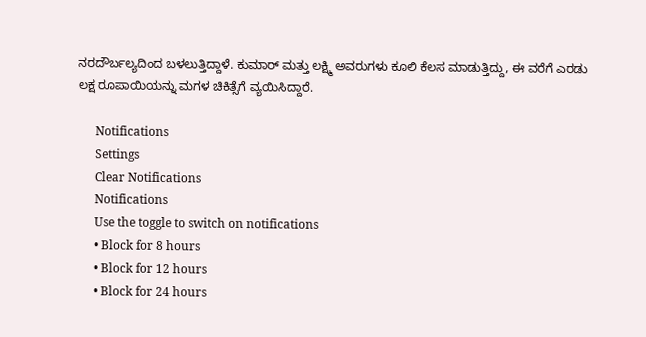ನರದೌರ್ಬಲ್ಯದಿಂದ ಬಳಲುತ್ತಿದ್ದಾಳೆ. ಕುಮಾರ್ ಮತ್ತು ಲಕ್ಷ್ಮಿ ಅವರುಗಳು ಕೂಲಿ ಕೆಲಸ ಮಾಡುತ್ತಿದ್ದು, ಈ ವರೆಗೆ ಎರಡು ಲಕ್ಷ ರೂಪಾಯಿಯನ್ನು ಮಗಳ ಚಿಕಿತ್ಸೆಗೆ ವ್ಯಯಿಸಿದ್ದಾರೆ.

      Notifications
      Settings
      Clear Notifications
      Notifications
      Use the toggle to switch on notifications
      • Block for 8 hours
      • Block for 12 hours
      • Block for 24 hours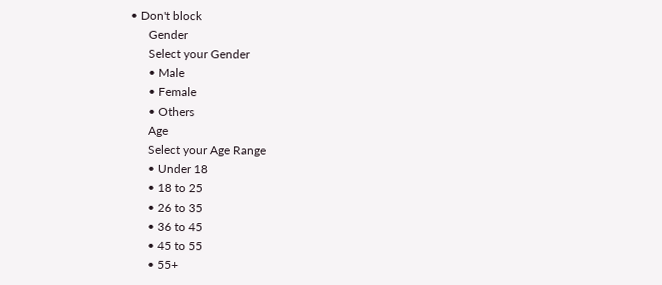• Don't block
      Gender
      Select your Gender
      • Male
      • Female
      • Others
      Age
      Select your Age Range
      • Under 18
      • 18 to 25
      • 26 to 35
      • 36 to 45
      • 45 to 55
      • 55+